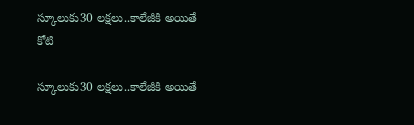స్కూలుకు30 లక్షలు..కాలేజీకి అయితే కోటి

స్కూలుకు30 లక్షలు..కాలేజీకి అయితే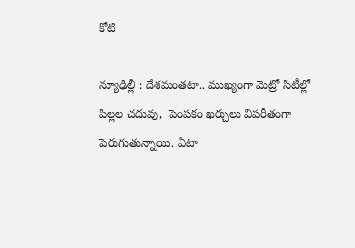కోటి

న్యూఢిల్లీ : దేశమంతటా.. ముఖ్యంగా మెట్రో సిటీల్లో పిల్లల చదువు,  పెంపకం ఖర్చులు విపరీతంగా పెరుగుతున్నాయి. ఏటా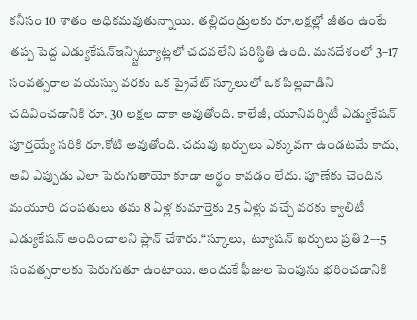కనీసం 10 శాతం అధికమవుతున్నాయి. తల్లిదండ్రులకు రూ.లక్షల్లో జీతం ఉంటే తప్ప పెద్ద ఎడ్యుకేషన్ఇన్స్టిట్యూట్లలో చదవలేని పరిస్థితి ఉంది. మనదేశంలో 3–17 సంవత్సరాల వయస్సు వరకు ఒక ప్రైవేట్ స్కూలులో ఒక పిల్లవాడిని చదివించడానికి రూ. 30 లక్షల దాకా అవుతోంది. కాలేజీ, యూనివర్సిటీ ఎడ్యుకేషన్ పూర్తయ్యే సరికి రూ.కోటి అవుతోంది. చదువు ఖర్చులు ఎక్కువగా ఉండటమే కాదు, అవి ఎప్పుడు ఎలా పెరుగుతాయో కూడా అర్థం కావడం లేదు. పూణేకు చెందిన మయూరి దంపతులు తమ 8 ఏళ్ల కుమార్తెకు 25 ఏళ్లు వచ్చే వరకు క్వాలిటీ ఎడ్యుకేషన్ అందించాలని ప్లాన్ చేశారు.“స్కూలు,  ట్యూషన్ ఖర్చులు ప్రతి 2–-5 సంవత్సరాలకు పెరుగుతూ ఉంటాయి. అందుకే ఫీజుల పెంపును భరించడానికి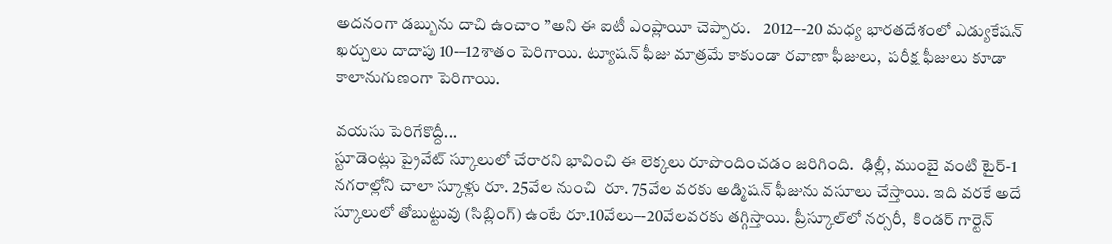అదనంగా డబ్బును దాచి ఉంచాం ”అని ఈ ఐటీ ఎంప్లాయీ చెప్పారు.    2012–-20 మధ్య భారతదేశంలో ఎడ్యుకేషన్ ఖర్చులు దాదాపు 10-–12శాతం పెరిగాయి. ట్యూషన్ ఫీజు మాత్రమే కాకుండా రవాణా ఫీజులు,  పరీక్ష ఫీజులు కూడా కాలానుగుణంగా పెరిగాయి.

వయసు పెరిగేకొద్దీ...
స్టూడెంట్లు ప్రైవేట్ స్కూలులో చేరారని భావించి ఈ లెక్కలు రూపొందించడం జరిగింది.  ఢిల్లీ, ముంబై వంటి టైర్-1 నగరాల్లోని చాలా స్కూళ్లు రూ. 25వేల నుంచి  రూ. 75వేల వరకు అడ్మిషన్ ఫీజును వసూలు చేస్తాయి. ఇది వరకే అదే స్కూలులో తోబుట్టువు (సిబ్లింగ్) ఉంటే రూ.10వేలు–-20వేలవరకు తగ్గిస్తాయి. ప్రీస్కూల్‌‌‌‌‌‌‌‌‌‌‌‌‌‌‌‌‌‌‌‌‌‌‌‌‌‌‌‌‌‌‌‌‌‌‌‌‌‌‌‌‌‌‌‌‌‌లో నర్సరీ,  కిండర్ గార్టెన్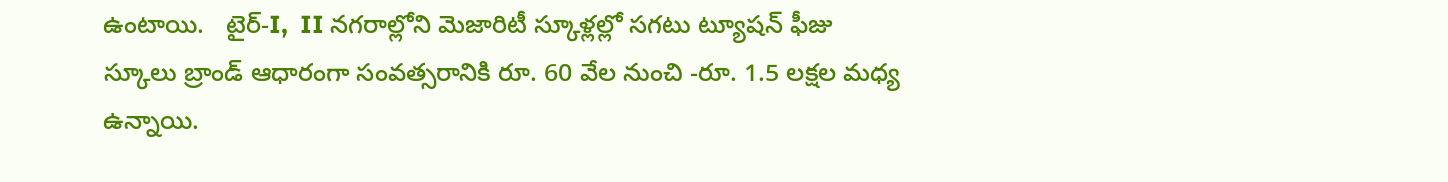ఉంటాయి.   టైర్-I,  II నగరాల్లోని మెజారిటీ స్కూళ్లల్లో సగటు ట్యూషన్ ఫీజు స్కూలు బ్రాండ్ ఆధారంగా సంవత్సరానికి రూ. 60 వేల నుంచి -రూ. 1.5 లక్షల మధ్య ఉన్నాయి.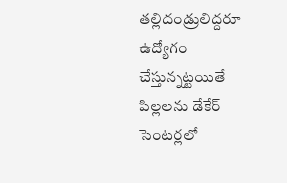తల్లిదండ్రులిద్దరూ ఉద్యోగం చేస్తున్నట్టయితే  పిల్లలను డేకేర్ సెంటర్లలో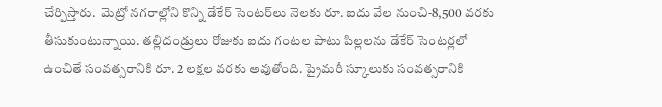చేర్పిస్తారు.  మెట్రో నగరాల్లోని కొన్ని డేకేర్ సెంటర్‌‌‌‌‌‌‌‌‌‌‌‌‌‌‌‌లు నెలకు రూ. ఐదు వేల నుంచి-8,500 వరకు తీసుకుంటున్నాయి. తల్లిదండ్రులు రోజుకు ఐదు గంటల పాటు పిల్లలను డేకేర్ సెంటర్లలో ఉంచితే సంవత్సరానికి రూ. 2 లక్షల వరకు అవుతోంది. ప్రైమరీ స్కూలుకు సంవత్సరానికి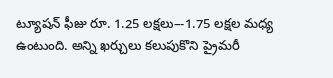ట్యూషన్ ఫీజు రూ. 1.25 లక్షలు–-1.75 లక్షల మధ్య ఉంటుంది. అన్ని ఖర్చులు కలుపుకొని ప్రైమరీ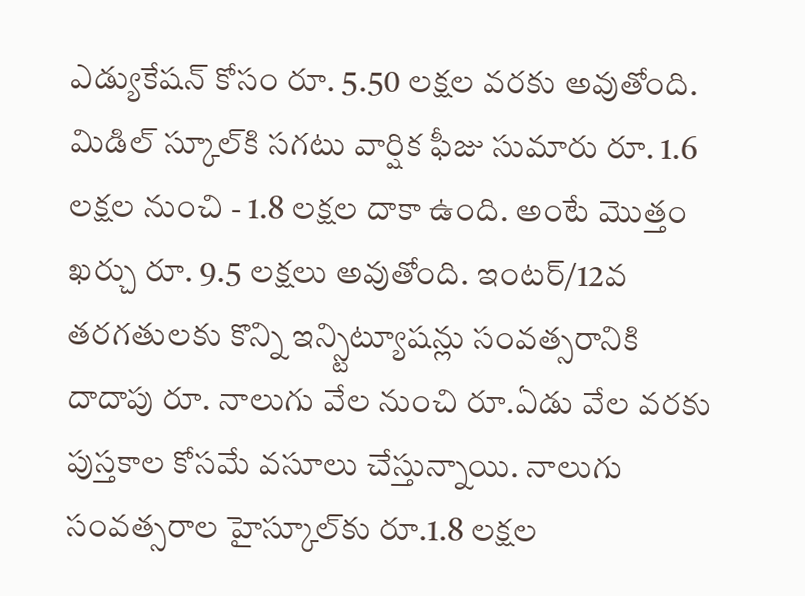ఎడ్యుకేషన్ కోసం రూ. 5.50 లక్షల వరకు అవుతోంది. మిడిల్ స్కూల్‌‌‌‌‌‌‌‌‌‌‌‌‌‌‌‌కి సగటు వార్షిక ఫీజు సుమారు రూ. 1.6 లక్షల నుంచి - 1.8 లక్షల దాకా ఉంది. అంటే మొత్తం ఖర్చు రూ. 9.5 లక్షలు అవుతోంది. ఇంటర్/12వ తరగతులకు కొన్ని ఇన్స్టిట్యూషన్లు సంవత్సరానికి దాదాపు రూ. నాలుగు వేల నుంచి రూ.ఏడు వేల వరకు పుస్తకాల కోసమే వసూలు చేస్తున్నాయి. నాలుగు సంవత్సరాల హైస్కూల్‌‌‌‌‌‌‌‌‌‌‌‌‌‌‌‌కు రూ.1.8 లక్షల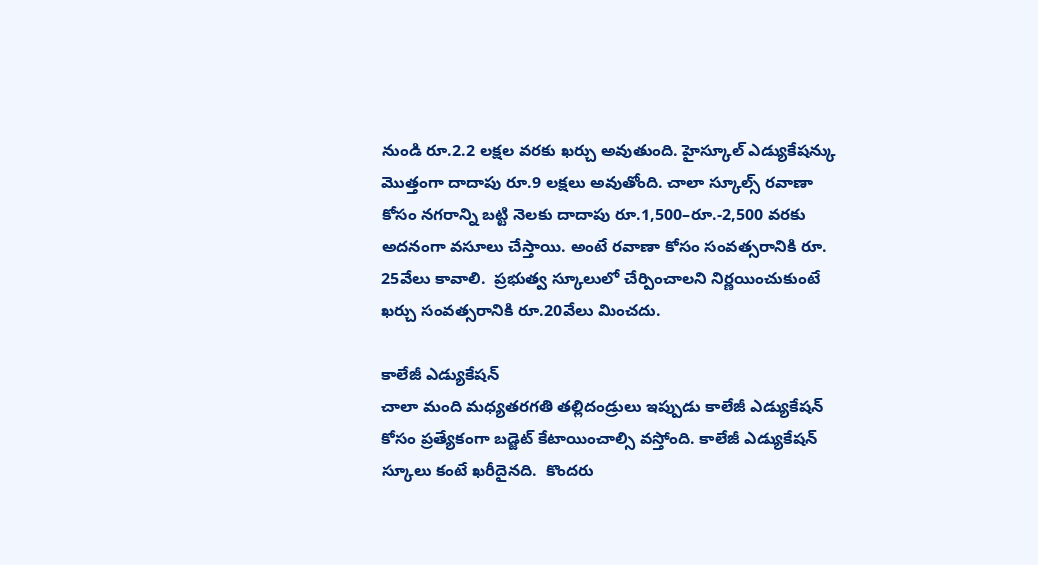నుండి రూ.2.2 లక్షల వరకు ఖర్చు అవుతుంది. హైస్కూల్ ఎడ్యుకేషన్కు మొత్తంగా దాదాపు రూ.9 లక్షలు అవుతోంది. చాలా స్కూల్స్ రవాణా కోసం నగరాన్ని బట్టి నెలకు దాదాపు రూ.1,500–రూ.-2,500 వరకు అదనంగా వసూలు చేస్తాయి. అంటే రవాణా కోసం సంవత్సరానికి రూ. 25వేలు కావాలి.  ప్రభుత్వ స్కూలులో చేర్పించాలని నిర్ణయించుకుంటే  ఖర్చు సంవత్సరానికి రూ.20వేలు మించదు.

కాలేజీ ఎడ్యుకేషన్
చాలా మంది మధ్యతరగతి తల్లిదండ్రులు ఇప్పుడు కాలేజీ ఎడ్యుకేషన్ కోసం ప్రత్యేకంగా బడ్జెట్ కేటాయించాల్సి వస్తోంది. కాలేజీ ఎడ్యుకేషన్ స్కూలు కంటే ఖరీదైనది.  కొందరు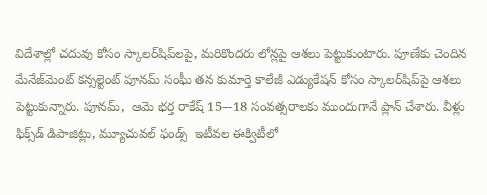విదేశాల్లో చదువు కోసం స్కాలర్‌‌‌‌‌‌‌‌‌‌‌‌‌‌‌‌షిప్‌‌‌‌‌‌‌‌‌‌‌‌‌‌‌‌లపై, మరికొందరు లోన్లపై ఆశలు పెట్టుకుంటారు. పూణేకు చెందిన మేనేజ్‌‌‌‌‌‌‌‌‌‌‌‌‌‌‌‌మెంట్ కన్సల్టెంట్ పూనమ్ సంఘీ తన కుమార్తె కాలేజీ ఎడ్యుకేషన్ కోసం స్కాలర్‌‌‌‌‌‌‌‌‌‌‌‌‌‌‌‌షిప్‌‌‌‌‌‌‌‌‌‌‌‌‌‌‌‌పై ఆశలు పెట్టుకున్నారు. పూనమ్,  ఆమె భర్త రాకేష్ 15–-18 సంవత్సరాలకు ముందుగానే ప్లాన్ చేశారు. వీళ్లు ఫిక్స్‌‌‌‌‌‌‌‌‌‌‌‌‌‌‌‌డ్ డిపాజిట్లు, మ్యూచువల్ ఫండ్స్  ఇటీవల ఈక్విటీలో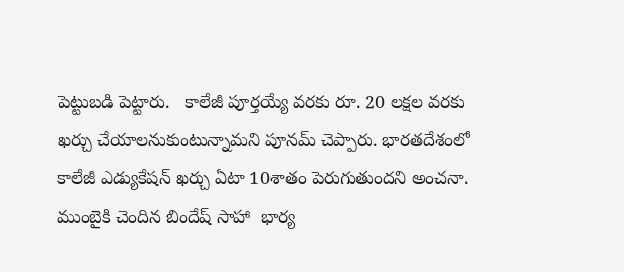పెట్టుబడి పెట్టారు.   కాలేజీ పూర్తయ్యే వరకు రూ. 20 లక్షల వరకు ఖర్చు చేయాలనుకుంటున్నామని పూనమ్ చెప్పారు. భారతదేశంలో కాలేజీ ఎడ్యుకేషన్ ఖర్చు ఏటా 10శాతం పెరుగుతుందని అంచనా. ముంబైకి చెందిన బిందేష్ సాహా  భార్య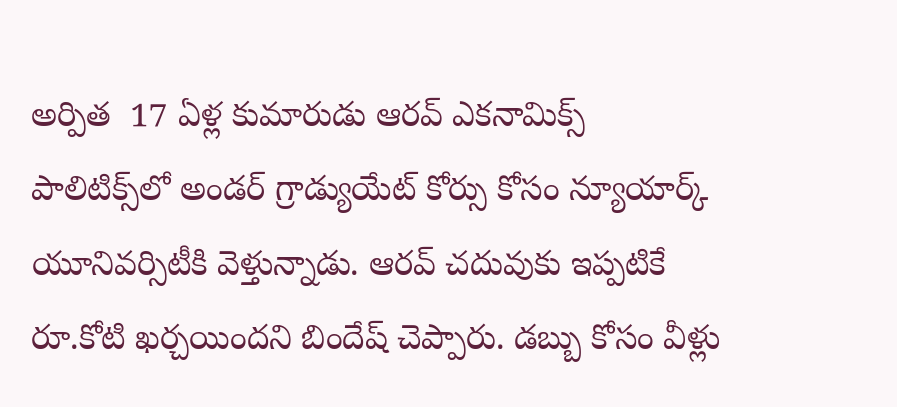అర్పిత  17 ఏళ్ల కుమారుడు ఆరవ్ ఎకనామిక్స్  పాలిటిక్స్‌‌‌‌‌‌‌‌‌‌‌‌‌‌‌‌లో అండర్ గ్రాడ్యుయేట్ కోర్సు కోసం న్యూయార్క్ యూనివర్సిటీకి వెళ్తున్నాడు. ఆరవ్ చదువుకు ఇప్పటికే రూ.కోటి ఖర్చయిందని బిందేష్ చెప్పారు. డబ్బు కోసం వీళ్లు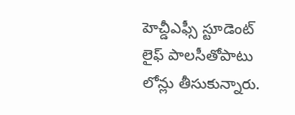హెచ్డీఎఫ్సీ స్టూడెంట్ లైఫ్ పాలసీతోపాటు లోన్లు తీసుకున్నారు.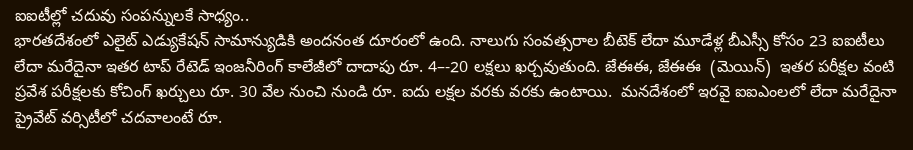ఐఐటీల్లో చదువు సంపన్నులకే సాధ్యం..
భారతదేశంలో ఎలైట్ ఎడ్యుకేషన్ సామాన్యుడికి అందనంత దూరంలో ఉంది. నాలుగు సంవత్సరాల బీటెక్ లేదా మూడేళ్ల బీఎస్సీ కోసం 23 ఐఐటీలు లేదా మరేదైనా ఇతర టాప్ రేటెడ్ ఇంజనీరింగ్ కాలేజీలో దాదాపు రూ. 4–-20 లక్షలు ఖర్చవుతుంది. జేఈఈ, జేఈఈ  (మెయిన్)  ఇతర పరీక్షల వంటి ప్రవేశ పరీక్షలకు కోచింగ్ ఖర్చులు రూ. 30 వేల నుంచి నుండి రూ. ఐదు లక్షల వరకు వరకు ఉంటాయి.  మనదేశంలో ఇరవై ఐఐఎంలలో లేదా మరేదైనా ప్రైవేట్ వర్సిటీలో చదవాలంటే రూ.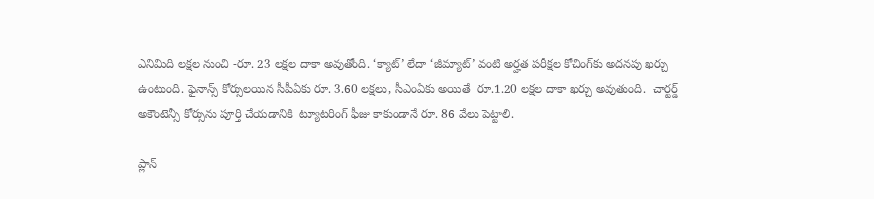ఎనిమిది లక్షల నుంచి -రూ. 23 లక్షల దాకా అవుతోంది. ‘క్యాట్’ లేదా ‘జీమ్యాట్’ వంటి అర్హత పరీక్షల కోచింగ్‌‌‌‌‌‌‌‌‌‌‌‌‌‌‌‌కు అదనపు ఖర్చు ఉంటుంది. ఫైనాన్స్ కోర్సులయిన సీపీఏకు రూ. 3.60 లక్షలు, సీఎంఏకు అయితే  రూ.1.20 లక్షల దాకా ఖర్చు అవుతుంది.  చార్టర్డ్ అకౌంటెన్సీ కోర్సును పూర్తి చేయడానికి  ట్యూటరింగ్ ఫీజు కాకుండానే రూ. 86 వేలు పెట్టాలి.

ప్లాన్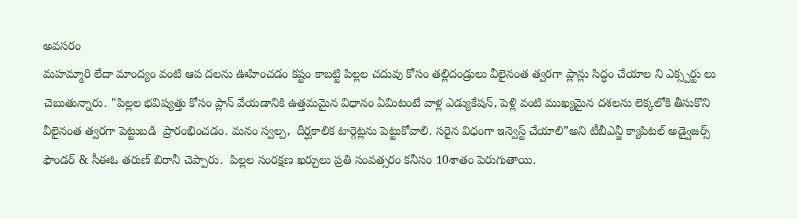అవసరం
మహమ్మారి లేదా మాంద్యం వంటి ఆప దలను ఊహించడం కష్టం కాబట్టి పిల్లల చదువు కోసం తల్లిదండ్రులు వీలైనంత త్వరగా ప్లాన్లు సిద్ధం చేయాల ని ఎక్స్పర్టు లు చెబుతున్నారు. "పిల్లల భవిష్యత్తు కోసం ప్లాన్ వేయడానికి ఉత్తమమైన విధానం ఏమిటంటే వాళ్ల ఎడ్యుకేషన్, పెళ్లి వంటి ముఖ్యమైన దశలను లెక్కలోకి తీసుకొని వీలైనంత త్వరగా పెట్టుబడి  ప్రారంభించడం. మనం స్వల్ప,  దీర్ఘకాలిక టార్గెట్లను పెట్టుకోవాలి. సరైన విధంగా ఇన్వెస్ట్ చేయాలి”అని టీబీఎన్జీ క్యాపిటల్ అడ్వైజర్స్ ఫౌండర్ & సీఈఓ తరుణ్ బిరానీ చెప్పారు.  పిల్లల సంరక్షణ ఖర్చులు ప్రతి సంవత్సరం కనీసం 10శాతం పెరుగుతాయి.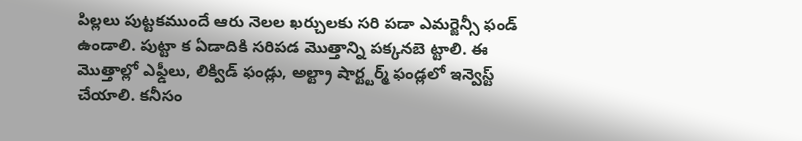పిల్లలు పుట్టకముందే ఆరు నెలల ఖర్చులకు సరి పడా ఎమర్జెన్సీ ఫండ్ ఉండాలి. పుట్టా క ఏడాదికి సరిపడ మొత్తాన్ని పక్కనబె ట్టాలి. ఈ మొత్తాల్లో ఎఫ్డీలు, లిక్విడ్ ఫండ్లు, అల్ట్రా షార్ట్టర్మ్ ఫండ్లలో ఇన్వెస్ట్ చేయాలి. కనీసం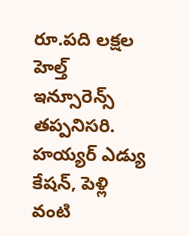రూ.పది లక్షల హెల్త్ ఇన్సూరెన్స్ తప్పనిసరి. హయ్యర్ ఎడ్యు కేషన్, పెళ్లి వంటి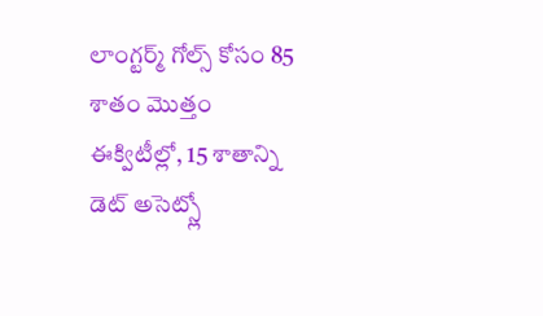లాంగ్టర్మ్ గోల్స్ కోసం 85 శాతం మొత్తం ఈక్విటీల్లో, 15 శాతాన్ని డెట్ అసెట్స్లో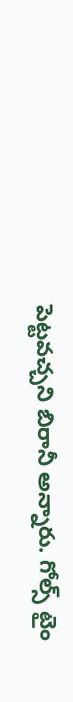పెట్టవచ్చని బిరానీ అన్నారు. గోల్స్ టైం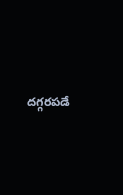దగ్గరపడే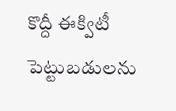కొద్దీ ఈక్విటీ పెట్టుబడులను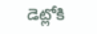డెట్లోకి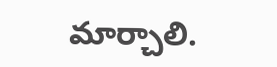మార్చాలి.